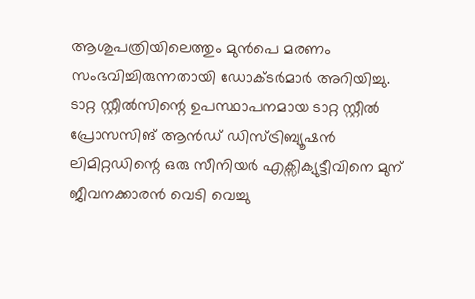ആശുപത്രിയിലെത്തും മുൻപെ മരണം സംഭവിച്ചിരുന്നതായി ഡോക്ടർമാർ അറിയിച്ചു.
ടാറ്റ സ്റ്റീൽസിന്റെ ഉപസ്ഥാപനമായ ടാറ്റ സ്റ്റീൽ പ്രോസസിങ് ആൻഡ് ഡിസ്ട്രിബ്യൂഷൻ ലിമിറ്റഡിന്റെ ഒരു സീനിയർ എക്സിക്യുട്ടീവിനെ മുന് ജീവനക്കാരൻ വെടി വെച്ചു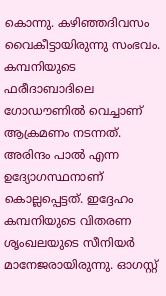കൊന്നു. കഴിഞ്ഞദിവസം വൈകീട്ടായിരുന്നു സംഭവം. കമ്പനിയുടെ ഫരീദാബാദിലെ ഗോഡൗണിൽ വെച്ചാണ് ആക്രമണം നടന്നത്.
അരിന്ദം പാൽ എന്ന ഉദ്യോഗസ്ഥനാണ് കൊല്ലപ്പെട്ടത്. ഇദ്ദേഹം കമ്പനിയുടെ വിതരണ ശൃംഖലയുടെ സീനിയർ മാനേജരായിരുന്നു. ഓഗസ്റ്റ്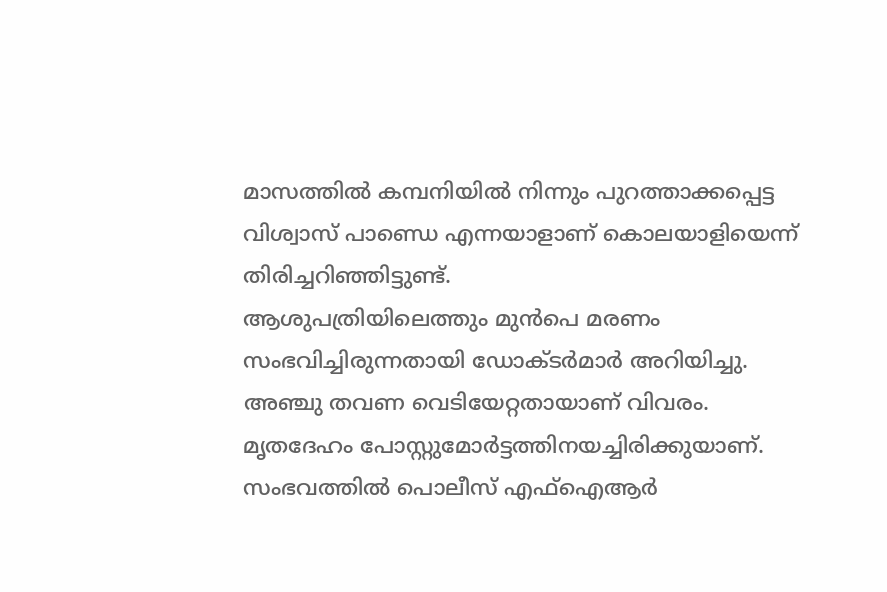മാസത്തിൽ കമ്പനിയിൽ നിന്നും പുറത്താക്കപ്പെട്ട വിശ്വാസ് പാണ്ഡെ എന്നയാളാണ് കൊലയാളിയെന്ന് തിരിച്ചറിഞ്ഞിട്ടുണ്ട്.
ആശുപത്രിയിലെത്തും മുൻപെ മരണം സംഭവിച്ചിരുന്നതായി ഡോക്ടർമാർ അറിയിച്ചു. അഞ്ചു തവണ വെടിയേറ്റതായാണ് വിവരം. മൃതദേഹം പോസ്റ്റുമോർട്ടത്തിനയച്ചിരിക്കുയാണ്. സംഭവത്തിൽ പൊലീസ് എഫ്ഐആർ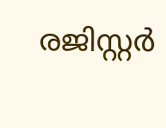രജിസ്റ്റർ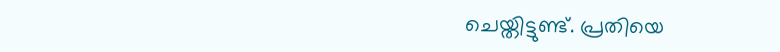ചെയ്തിട്ടുണ്ട്. പ്രതിയെ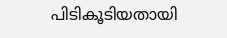പിടികൂടിയതായി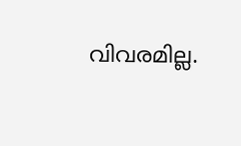വിവരമില്ല.